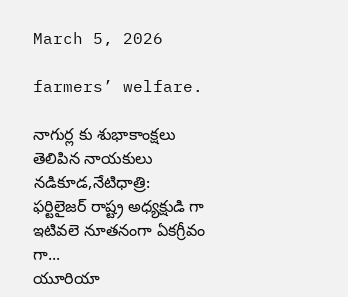March 5, 2026

farmers’ welfare.

నాగుర్ల కు శుభాకాంక్షలు తెలిపిన నాయకులు నడికూడ,నేటిధాత్రి:       ఫర్టిలైజర్ రాష్ట్ర అధ్యక్షుడి గా ఇటివలె నూతనంగా ఏకగ్రీవం గా...
యూరియా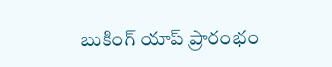బుకింగ్ యాప్ ప్రారంభం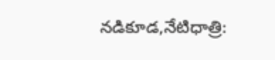నడికూడ,నేటిధాత్రి: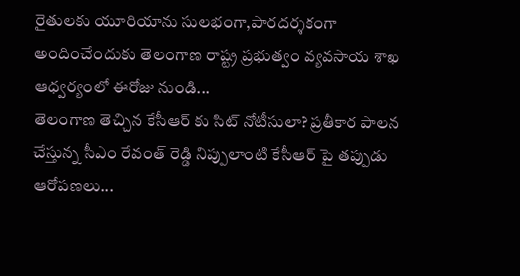రైతులకు యూరియాను సులభంగా,పారదర్శకంగా అందించేందుకు తెలంగాణ రాష్ట్ర ప్రభుత్వం వ్యవసాయ శాఖ ఆధ్వర్యంలో ఈరోజు నుండి...
తెలంగాణ తెచ్చిన కేసీఆర్ కు సిట్ నోటీసులా? ప్రతీకార పాలన చేస్తున్న సీఎం రేవంత్ రెడ్డి నిప్పులాంటి కేసీఆర్ పై తప్పుడు ఆరోపణలు...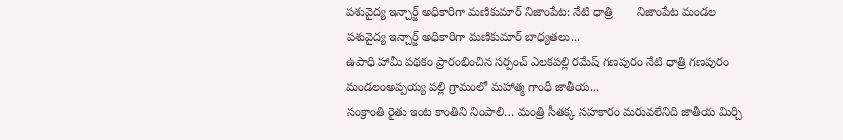పశువైద్య ఇన్చార్జ్ అధికారిగా మణికుమార్ నిజాంపేట: నేటి ధాత్రి       నిజాంపేట మండల పశువైద్య ఇన్చార్జ్ అధికారిగా మణికుమార్ బాధ్యతలు...
ఉపాధి హామీ పథకం ప్రారంభించిన సర్పంచ్ ఎలకపల్లి రమేష్ గణపురం నేటి ధాత్రి గణపురం మండలంఅప్పయ్య పల్లి గ్రామంలో మహాత్మ గాంధీ జాతీయ...
సంక్రాంతి రైతు ఇంట కాంతిని నింపాలి… మంత్రి సీతక్క సహకారం మరువలేనిది జాతీయ మిర్చి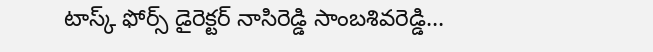టాస్క్ ఫోర్స్ డైరెక్టర్ నాసిరెడ్డి సాంబశివరెడ్డి…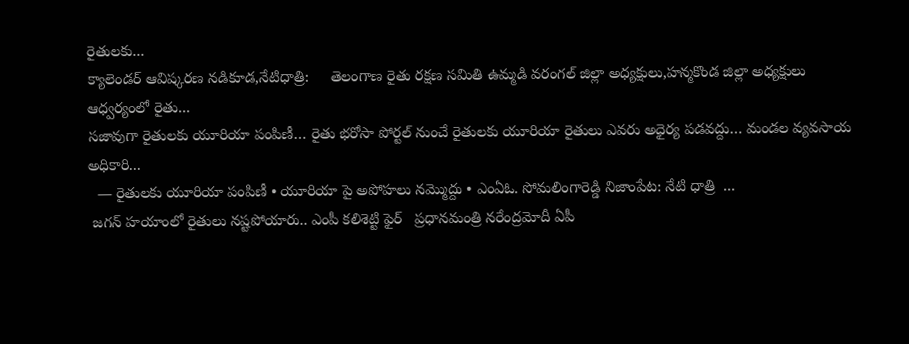రైతులకు...
క్యాలెండర్ ఆవిష్కరణ నడికూడ,నేటిధాత్రి:     తెలంగాణ రైతు రక్షణ సమితి ఉమ్మడి వరంగల్ జిల్లా అధ్యక్షులు,హన్మకొండ జిల్లా అధ్యక్షులు ఆధ్వర్యంలో రైతు...
సజావుగా రైతులకు యూరియా పంపిణీ… రైతు భరోసా పోర్టల్ నుంచే రైతులకు యూరియా రైతులు ఎవరు అధైర్య పడవద్దు… మండల వ్యవసాయ అధికారి...
  — రైతులకు యూరియా పంపిణీ • యూరియా పై అపోహలు నమ్మొద్దు • ఎంఏఓ. సోమలింగారెడ్డి నిజాంపేట: నేటి ధాత్రి  ...
 జగన్ హయాంలో రైతులు నష్టపోయారు.. ఎంపీ కలిశెట్టి ఫైర్   ప్రధానమంత్రి నరేంద్రమోదీ ఏపీ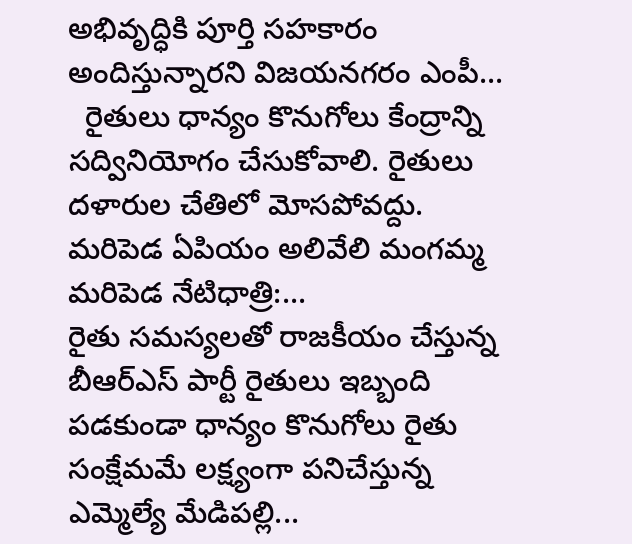అభివృద్ధికి పూర్తి సహకారం అందిస్తున్నారని విజయనగరం ఎంపీ...
  రైతులు ధాన్యం కొనుగోలు కేంద్రాన్ని సద్వినియోగం చేసుకోవాలి. రైతులు దళారుల చేతిలో మోసపోవద్దు. మరిపెడ ఏపియం అలివేలి మంగమ్మ మరిపెడ నేటిధాత్రి:...
రైతు సమస్యలతో రాజకీయం చేస్తున్న బీఆర్ఎస్ పార్టీ రైతులు ఇబ్బంది పడకుండా ధాన్యం కొనుగోలు రైతు సంక్షేమమే లక్ష్యంగా పనిచేస్తున్న ఎమ్మెల్యే మేడిపల్లి...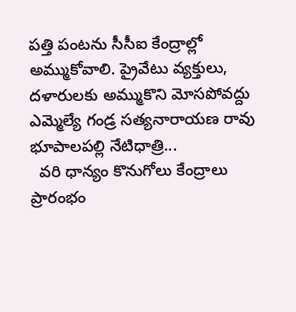పత్తి పంటను సీసీఐ కేంద్రాల్లో అమ్ముకోవాలి. ప్రైవేటు వ్యక్తులు, దళారులకు అమ్ముకొని మోసపోవద్దు ఎమ్మెల్యే గండ్ర సత్యనారాయణ రావు భూపాలపల్లి నేటిధాత్రి...
  వరి ధాన్యం కొనుగోలు కేంద్రాలు ప్రారంభం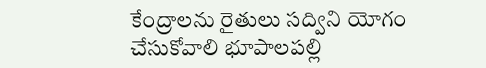కేంద్రాలను రైతులు సద్విని యోగం చేసుకోవాలి భూపాలపల్లి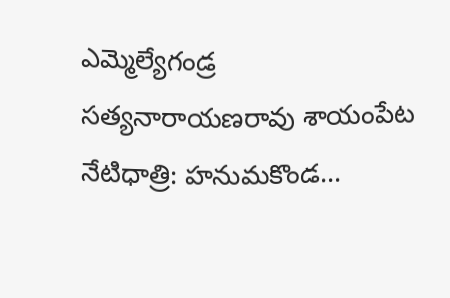ఎమ్మెల్యేగండ్ర సత్యనారాయణరావు శాయంపేట నేటిధాత్రి: హనుమకొండ...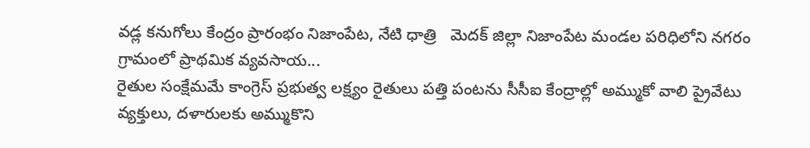వడ్ల కనుగోలు కేంద్రం ప్రారంభం నిజాంపేట, నేటి ధాత్రి   మెదక్ జిల్లా నిజాంపేట మండల పరిధిలోని నగరం గ్రామంలో ప్రాథమిక వ్యవసాయ...
రైతుల సంక్షేమమే కాంగ్రెస్ ప్రభుత్వ లక్ష్యం రైతులు పత్తి పంటను సీసీఐ కేంద్రాల్లో అమ్ముకో వాలి ప్రైవేటు వ్యక్తులు, దళారులకు అమ్ముకొని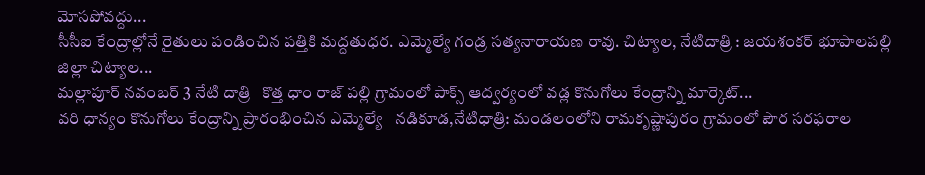మోసపోవద్దు...
సీసీఐ కేంద్రాల్లోనే రైతులు పండించిన పత్తికి మద్దతుధర. ఎమ్మెల్యే గండ్ర సత్యనారాయణ రావు. చిట్యాల, నేటిదాత్రి : జయశంకర్ భూపాలపల్లి జిల్లా చిట్యాల...
మల్లాపూర్ నవంబర్ 3 నేటి దాత్రి   కొత్త ధాం రాజ్ పల్లి గ్రామంలో పాక్స్ ఆద్వర్యంలో వడ్ల కొనుగోలు కేంద్రాన్ని మార్కెట్...
వరి ధాన్యం కొనుగోలు కేంద్రాన్ని ప్రారంభించిన ఎమ్మెల్యే   నడికూడ,నేటిధాత్రి: మండలంలోని రామకృష్ణాపురం గ్రామంలో పౌర సరఫరాల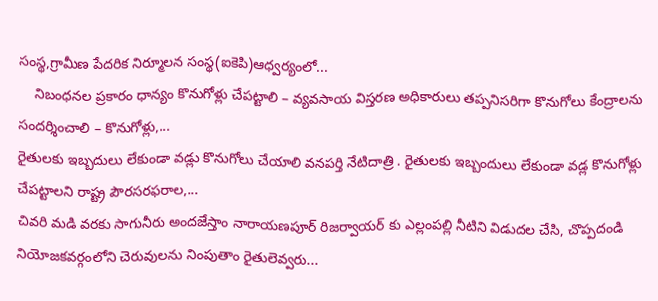సంస్థ,గ్రామీణ పేదరిక నిర్మూలన సంస్థ(ఐకెపి)ఆధ్వర్యంలో...
    నిబంధనల ప్రకారం ధాన్యం కొనుగోళ్లు చేపట్టాలి – వ్యవసాయ విస్తరణ అధికారులు తప్పనిసరిగా కొనుగోలు కేంద్రాలను సందర్శించాలి – కొనుగోళ్లు,...
రైతులకు ఇబ్బదులు లేకుండా వడ్లు కొనుగోలు చేయాలి వనపర్తి నేటిదాత్రి . రైతులకు ఇబ్బందులు లేకుండా వడ్ల కొనుగోళ్లు చేపట్టాలని రాష్ట్ర పౌరసరఫరాల,...
చివరి మడి వరకు సాగునీరు అందజేస్తాం నారాయణపూర్ రిజర్వాయర్ కు ఎల్లంపల్లి నీటిని విడుదల చేసి, చొప్పదండి నియోజకవర్గంలోని చెరువులను నింపుతాం రైతులెవ్వరు...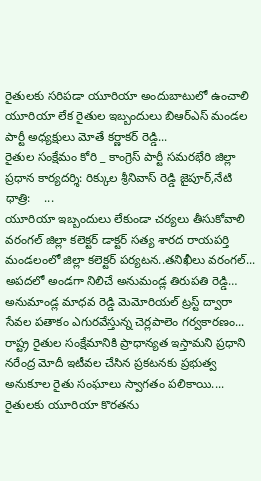రైతులకు సరిపడా యూరియా అందుబాటులో ఉంచాలి యూరియా లేక రైతుల ఇబ్బందులు బిఆర్ఎస్ మండల పార్టీ అధ్యక్షులు మోతే కర్ణాకర్ రెడ్డి...
రైతుల సంక్షేమం కోరి _ కాంగ్రెస్ పార్టీ సమరభేరి జిల్లా ప్రధాన కార్యదర్శి: రిక్కుల శ్రీనివాస్ రెడ్డి జైపూర్,నేటి ధాత్రి:    ...
యూరియా ఇబ్బందులు లేకుండా చర్యలు తీసుకోవాలి వరంగల్ జిల్లా కలెక్టర్ డాక్టర్ సత్య శారద రాయపర్తి మండలంలో జిల్లా కలెక్టర్ పర్యటన..తనిఖీలు వరంగల్...
అపదలో అండగా నిలిచే అనుమండ్ల తిరుపతి రెడ్డి… అనుమాండ్ల మాధవ రెడ్డి మెమోరియల్ ట్రస్ట్ ద్వారా సేవల పతాకం ఎగురవేస్తున్న చెర్లపాలెం గర్వకారణం...
రాష్ట్ర రైతుల సంక్షేమానికి ప్రాధాన్యత ఇస్తామని ప్రధాని నరేంద్ర మోదీ ఇటీవల చేసిన ప్రకటనకు ప్రభుత్వ అనుకూల రైతు సంఘాలు స్వాగతం పలికాయి....
రైతులకు యూరియా కొరతను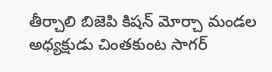తీర్చాలి బిజెపి కిషన్ మోర్చా మండల అధ్యక్షుడు చింతకుంట సాగర్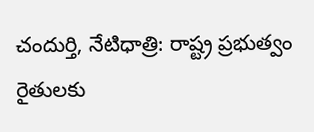చందుర్తి, నేటిధాత్రి: రాష్ట్ర ప్రభుత్వం రైతులకు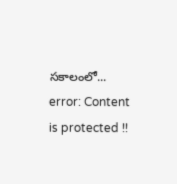సకాలంలో...
error: Content is protected !!